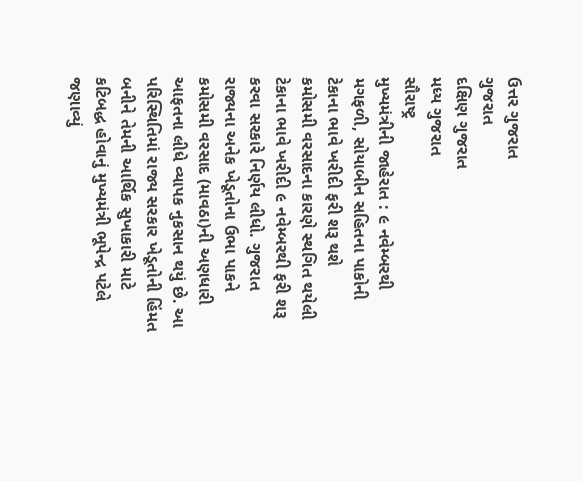ઉત્તર ગુજરાત
ગુજરાત
દક્ષિણ ગુજરાત
મધ્ય ગુજરાત
સૌરાષ્ટ્ર
મુખ્યમંત્રીની જાહેરાત : ૯ નવેમ્બરથી મગફળી, સોયાબીન સહિતના પાકોની ટેકાના ભાવે ખરીદી ફરી શરૂ થશે
કમોસમી વરસાદના કારણે સ્થગિત થયેલી ટેકાના ભાવે ખરીદી ૯ નવેમ્બરથી ફરી શરૂ કરવા સરકારે નિર્ણય લીધો. ગુજરાત રાજ્યના અનેક ખેડૂતોના ઉભા પાકને કમોસમી વરસાદ (માવઠા)ની અણધારી આફતના લીધે વ્યાપક નુકસાન થયું છે. આ પરિસ્થિતિમાં રાજ્ય સરકાર ખેડૂતોની હિંમત બનીને તેમની આર્થિક સુખાકારી માટે કટિબદ્ધ હોવાનું મુખ્યમંત્રી ભૂપેન્દ્ર પટેલે જણાવ્યું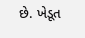છે. ખેડૂત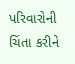પરિવારોની ચિંતા કરીને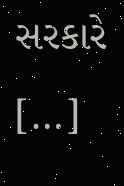સરકારે […]